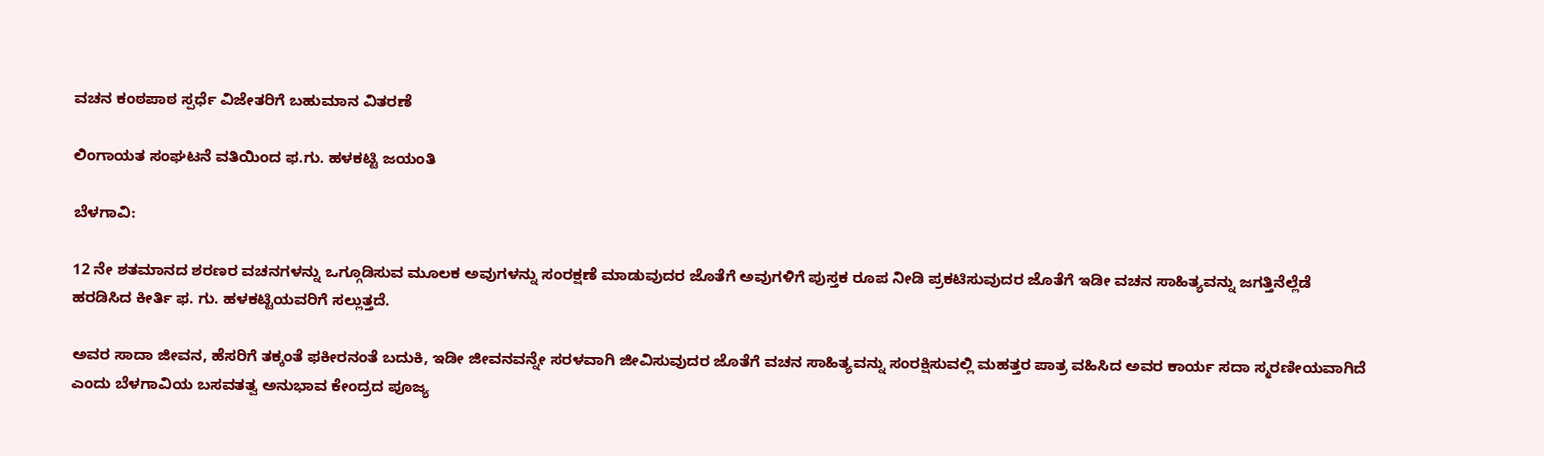ವಚನ ಕಂಠಪಾಠ ಸ್ಪರ್ಧೆ ವಿಜೇತರಿಗೆ ಬಹುಮಾನ ವಿತರಣೆ

ಲಿಂಗಾಯತ ಸಂಘಟನೆ ವತಿಯಿಂದ ಫ.ಗು. ಹಳಕಟ್ಟಿ ಜಯಂತಿ

ಬೆಳಗಾವಿ:

12 ನೇ ಶತಮಾನದ ಶರಣರ ವಚನಗಳನ್ನು ಒಗ್ಗೂಡಿಸುವ ಮೂಲಕ ಅವುಗಳನ್ನು ಸಂರಕ್ಷಣೆ ಮಾಡುವುದರ ಜೊತೆಗೆ ಅವುಗಳಿಗೆ ಪುಸ್ತಕ ರೂಪ ನೀಡಿ ಪ್ರಕಟಿಸುವುದರ ಜೊತೆಗೆ ಇಡೀ ವಚನ ಸಾಹಿತ್ಯವನ್ನು ಜಗತ್ತಿನೆಲ್ಲೆಡೆ ಹರಡಿಸಿದ ಕೀರ್ತಿ ಫ. ಗು. ಹಳಕಟ್ಟಿಯವರಿಗೆ ಸಲ್ಲುತ್ತದೆ.

ಅವರ ಸಾದಾ ಜೀವನ, ಹೆಸರಿಗೆ ತಕ್ಕಂತೆ ಫಕೀರನಂತೆ ಬದುಕಿ, ಇಡೀ ಜೀವನವನ್ನೇ ಸರಳವಾಗಿ ಜೀವಿಸುವುದರ ಜೊತೆಗೆ ವಚನ ಸಾಹಿತ್ಯವನ್ನು ಸಂರಕ್ಷಿಸುವಲ್ಲಿ ಮಹತ್ತರ ಪಾತ್ರ ವಹಿಸಿದ ಅವರ ಕಾರ್ಯ ಸದಾ ಸ್ಮರಣೀಯವಾಗಿದೆ ಎಂದು ಬೆಳಗಾವಿಯ ಬಸವತತ್ವ ಅನುಭಾವ ಕೇಂದ್ರದ ಪೂಜ್ಯ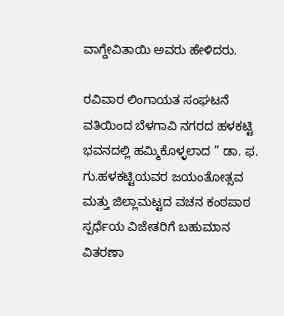ವಾಗ್ದೇವಿತಾಯಿ ಅವರು ಹೇಳಿದರು.

ರವಿವಾರ ಲಿಂಗಾಯತ ಸಂಘಟನೆ ವತಿಯಿಂದ ಬೆಳಗಾವಿ ನಗರದ ಹಳಕಟ್ಟಿ ಭವನದಲ್ಲಿ ಹಮ್ಮಿಕೊಳ್ಳಲಾದ ” ಡಾ. ಫ. ಗು.ಹಳಕಟ್ಟಿಯವರ ಜಯಂತೋತ್ಸವ ಮತ್ತು ಜಿಲ್ಲಾಮಟ್ಟದ ವಚನ ಕಂಠಪಾಠ ಸ್ಪರ್ಧೆಯ ವಿಜೇತರಿಗೆ ಬಹುಮಾನ ವಿತರಣಾ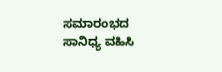ಸಮಾರಂಭದ ಸಾನಿಧ್ಯ ವಹಿಸಿ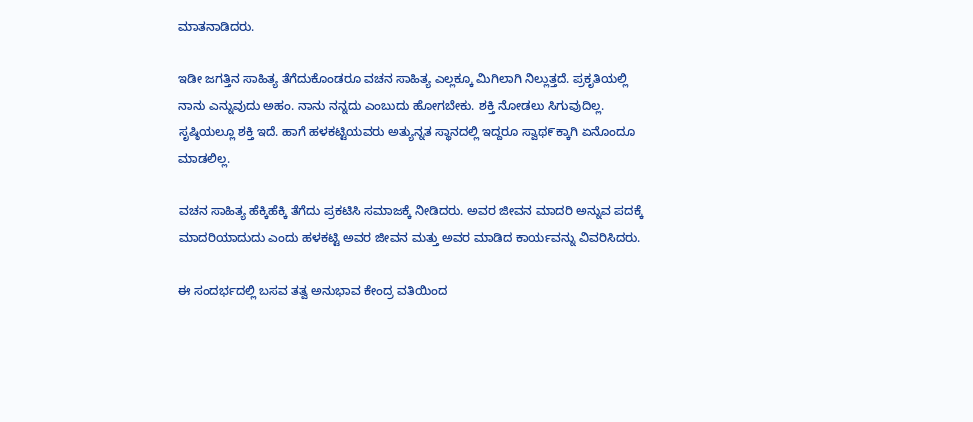ಮಾತನಾಡಿದರು.

ಇಡೀ ಜಗತ್ತಿನ ಸಾಹಿತ್ಯ ತೆಗೆದುಕೊಂಡರೂ ವಚನ ಸಾಹಿತ್ಯ ಎಲ್ಲಕ್ಕೂ ಮಿಗಿಲಾಗಿ ನಿಲ್ಲುತ್ತದೆ. ಪ್ರಕೃತಿಯಲ್ಲಿ ನಾನು ಎನ್ನುವುದು ಅಹಂ. ನಾನು ನನ್ನದು ಎಂಬುದು ಹೋಗಬೇಕು. ಶಕ್ತಿ ನೋಡಲು ಸಿಗುವುದಿಲ್ಲ. ಸೃಷ್ಠಿಯಲ್ಲೂ ಶಕ್ತಿ ಇದೆ. ಹಾಗೆ ಹಳಕಟ್ಟಿಯವರು ಅತ್ಯುನ್ನತ ಸ್ಥಾನದಲ್ಲಿ ಇದ್ದರೂ ಸ್ವಾಥ೯ಕ್ಕಾಗಿ ಏನೊಂದೂ ಮಾಡಲಿಲ್ಲ.

ವಚನ ಸಾಹಿತ್ಯ ಹೆಕ್ಕಿಹೆಕ್ಕಿ ತೆಗೆದು ಪ್ರಕಟಿಸಿ ಸಮಾಜಕ್ಕೆ ನೀಡಿದರು. ಅವರ ಜೀವನ ಮಾದರಿ ಅನ್ನುವ ಪದಕ್ಕೆ ಮಾದರಿಯಾದುದು ಎಂದು ಹಳಕಟ್ಟಿ ಅವರ ಜೀವನ ಮತ್ತು ಅವರ ಮಾಡಿದ ಕಾರ್ಯವನ್ನು ವಿವರಿಸಿದರು.

ಈ ಸಂದರ್ಭದಲ್ಲಿ ಬಸವ ತತ್ವ ಅನುಭಾವ ಕೇಂದ್ರ ವತಿಯಿಂದ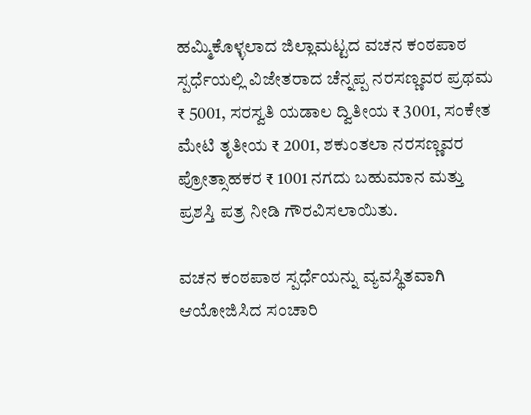ಹಮ್ಮಿಕೊಳ್ಳಲಾದ ಜಿಲ್ಲಾಮಟ್ಟದ ವಚನ ಕಂಠಪಾಠ ಸ್ಪರ್ಧೆಯಲ್ಲಿ ವಿಜೇತರಾದ ಚೆನ್ನಪ್ಪ ನರಸಣ್ಣವರ ಪ್ರಥಮ ₹ 5001, ಸರಸ್ವತಿ ಯಡಾಲ ದ್ವಿತೀಯ ₹ 3001, ಸಂಕೇತ ಮೇಟಿ ತೃತೀಯ ₹ 2001, ಶಕುಂತಲಾ ನರಸಣ್ಣವರ ಪ್ರೋತ್ಸಾಹಕರ ₹ 1001 ನಗದು ಬಹುಮಾನ ಮತ್ತು ಪ್ರಶಸ್ತಿ ಪತ್ರ ನೀಡಿ ಗೌರವಿಸಲಾಯಿತು.

ವಚನ ಕಂಠಪಾಠ ಸ್ಪರ್ಧೆಯನ್ನು ವ್ಯವಸ್ಥಿತವಾಗಿ ಆಯೋಜಿಸಿದ ಸಂಚಾರಿ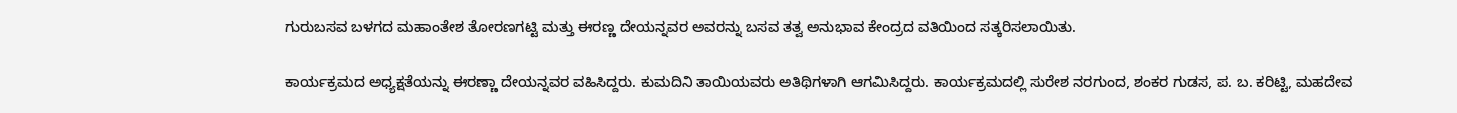ಗುರುಬಸವ ಬಳಗದ ಮಹಾಂತೇಶ ತೋರಣಗಟ್ಟಿ ಮತ್ತು ಈರಣ್ಣ ದೇಯನ್ನವರ ಅವರನ್ನು ಬಸವ ತತ್ವ ಅನುಭಾವ ಕೇಂದ್ರದ ವತಿಯಿಂದ ಸತ್ಕರಿಸಲಾಯಿತು.

ಕಾರ್ಯಕ್ರಮದ ಅಧ್ಯಕ್ಷತೆಯನ್ನು ಈರಣ್ಣಾ ದೇಯನ್ನವರ ವಹಿಸಿದ್ದರು. ಕುಮದಿನಿ ತಾಯಿಯವರು ಅತಿಥಿಗಳಾಗಿ ಆಗಮಿಸಿದ್ದರು. ಕಾರ್ಯಕ್ರಮದಲ್ಲಿ ಸುರೇಶ ನರಗುಂದ, ಶಂಕರ ಗುಡಸ, ಪ. ಬ. ಕರಿಟ್ಟಿ, ಮಹದೇವ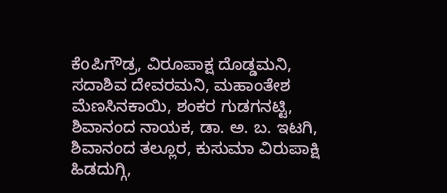ಕೆoಪಿಗೌಡ್ರ, ವಿರೂಪಾಕ್ಷ ದೊಡ್ಡಮನಿ, ಸದಾಶಿವ ದೇವರಮನಿ, ಮಹಾಂತೇಶ ಮೆಣಸಿನಕಾಯಿ, ಶಂಕರ ಗುಡಗನಟ್ಟಿ, ಶಿವಾನಂದ ನಾಯಕ, ಡಾ. ಅ. ಬ. ಇಟಗಿ, ಶಿವಾನಂದ ತಲ್ಲೂರ, ಕುಸುಮಾ ವಿರುಪಾಕ್ಷಿ     ಹಿಡದುಗ್ಗಿ,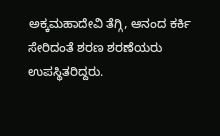ಅಕ್ಕಮಹಾದೇವಿ ತೆಗ್ಗಿ, ಆನಂದ ಕರ್ಕಿ ಸೇರಿದಂತೆ ಶರಣ ಶರಣೆಯರು ಉಪಸ್ಥಿತರಿದ್ದರು.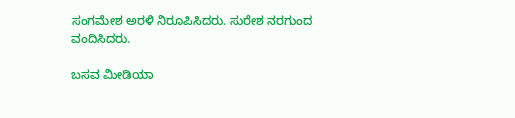ಸಂಗಮೇಶ ಅರಳಿ ನಿರೂಪಿಸಿದರು. ಸುರೇಶ ನರಗುಂದ ವಂದಿಸಿದರು.

ಬಸವ ಮೀಡಿಯಾ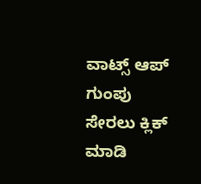ವಾಟ್ಸ್ ಆಪ್ ಗುಂಪು ಸೇರಲು ಕ್ಲಿಕ್ ಮಾಡಿ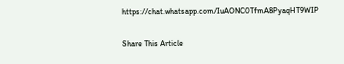https://chat.whatsapp.com/IuAONC0TfmA8PyaqHT9WIP

Share This Article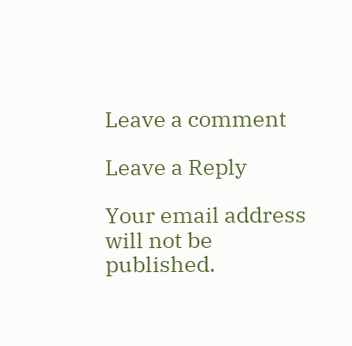Leave a comment

Leave a Reply

Your email address will not be published.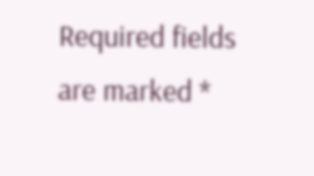Required fields are marked *